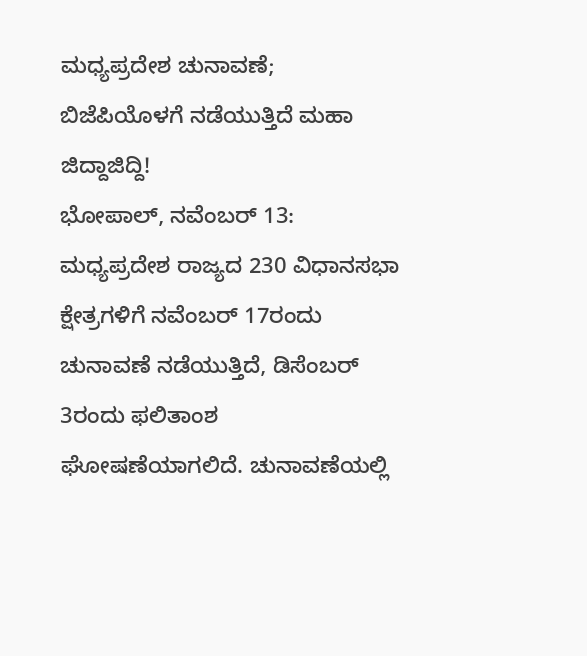ಮಧ್ಯಪ್ರದೇಶ ಚುನಾವಣೆ; ಬಿಜೆಪಿಯೊಳಗೆ ನಡೆಯುತ್ತಿದೆ ಮಹಾ ಜಿದ್ದಾಜಿದ್ದಿ!
ಭೋಪಾಲ್, ನವೆಂಬರ್ 13: ಮಧ್ಯಪ್ರದೇಶ ರಾಜ್ಯದ 230 ವಿಧಾನಸಭಾ ಕ್ಷೇತ್ರಗಳಿಗೆ ನವೆಂಬರ್ 17ರಂದು ಚುನಾವಣೆ ನಡೆಯುತ್ತಿದೆ, ಡಿಸೆಂಬರ್ 3ರಂದು ಫಲಿತಾಂಶ ಘೋಷಣೆಯಾಗಲಿದೆ. ಚುನಾವಣೆಯಲ್ಲಿ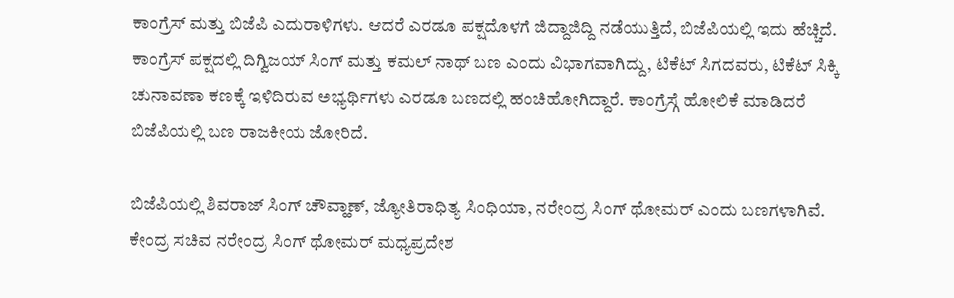ಕಾಂಗ್ರೆಸ್ ಮತ್ತು ಬಿಜೆಪಿ ಎದುರಾಳಿಗಳು. ಆದರೆ ಎರಡೂ ಪಕ್ಷದೊಳಗೆ ಜಿದ್ದಾಜಿದ್ದಿ ನಡೆಯುತ್ತಿದೆ, ಬಿಜೆಪಿಯಲ್ಲಿ ಇದು ಹೆಚ್ಚಿದೆ.
ಕಾಂಗ್ರೆಸ್ ಪಕ್ಷದಲ್ಲಿ ದಿಗ್ವಿಜಯ್ ಸಿಂಗ್ ಮತ್ತು ಕಮಲ್ ನಾಥ್ ಬಣ ಎಂದು ವಿಭಾಗವಾಗಿದ್ದು, ಟಿಕೆಟ್ ಸಿಗದವರು, ಟಿಕೆಟ್ ಸಿಕ್ಕಿ ಚುನಾವಣಾ ಕಣಕ್ಕೆ ಇಳಿದಿರುವ ಅಭ್ಯರ್ಥಿಗಳು ಎರಡೂ ಬಣದಲ್ಲಿ ಹಂಚಿಹೋಗಿದ್ದಾರೆ. ಕಾಂಗ್ರೆಸ್ಗೆ ಹೋಲಿಕೆ ಮಾಡಿದರೆ ಬಿಜೆಪಿಯಲ್ಲಿ ಬಣ ರಾಜಕೀಯ ಜೋರಿದೆ.

ಬಿಜೆಪಿಯಲ್ಲಿ ಶಿವರಾಜ್ ಸಿಂಗ್ ಚೌವ್ಹಾಣ್, ಜ್ಯೋತಿರಾಧಿತ್ಯ ಸಿಂಧಿಯಾ, ನರೇಂದ್ರ ಸಿಂಗ್ ಥೋಮರ್ ಎಂದು ಬಣಗಳಾಗಿವೆ. ಕೇಂದ್ರ ಸಚಿವ ನರೇಂದ್ರ ಸಿಂಗ್ ಥೋಮರ್ ಮಧ್ಯಪ್ರದೇಶ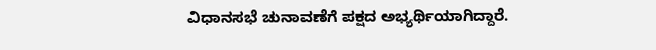ವಿಧಾನಸಭೆ ಚುನಾವಣೆಗೆ ಪಕ್ಷದ ಅಭ್ಯರ್ಥಿಯಾಗಿದ್ದಾರೆ.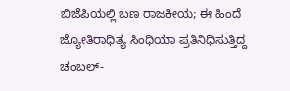ಬಿಜೆಪಿಯಲ್ಲಿ ಬಣ ರಾಜಕೀಯ; ಈ ಹಿಂದೆ ಜ್ಯೋತಿರಾಧಿತ್ಯ ಸಿಂಧಿಯಾ ಪ್ರತಿನಿಧಿಸುತ್ತಿದ್ದ ಚಂಬಲ್-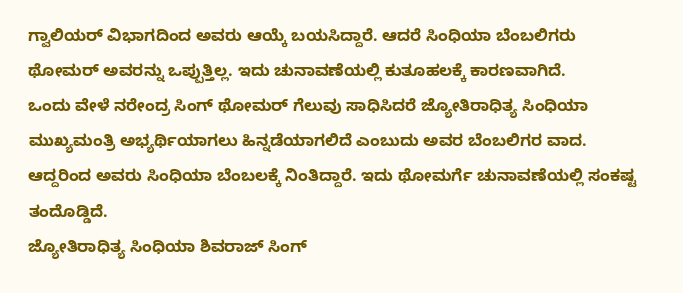ಗ್ವಾಲಿಯರ್ ವಿಭಾಗದಿಂದ ಅವರು ಆಯ್ಕೆ ಬಯಸಿದ್ದಾರೆ. ಆದರೆ ಸಿಂಧಿಯಾ ಬೆಂಬಲಿಗರು ಥೋಮರ್ ಅವರನ್ನು ಒಪ್ಪುತ್ತಿಲ್ಲ. ಇದು ಚುನಾವಣೆಯಲ್ಲಿ ಕುತೂಹಲಕ್ಕೆ ಕಾರಣವಾಗಿದೆ.
ಒಂದು ವೇಳೆ ನರೇಂದ್ರ ಸಿಂಗ್ ಥೋಮರ್ ಗೆಲುವು ಸಾಧಿಸಿದರೆ ಜ್ಯೋತಿರಾಧಿತ್ಯ ಸಿಂಧಿಯಾ ಮುಖ್ಯಮಂತ್ರಿ ಅಭ್ಯರ್ಥಿಯಾಗಲು ಹಿನ್ನಡೆಯಾಗಲಿದೆ ಎಂಬುದು ಅವರ ಬೆಂಬಲಿಗರ ವಾದ. ಆದ್ದರಿಂದ ಅವರು ಸಿಂಧಿಯಾ ಬೆಂಬಲಕ್ಕೆ ನಿಂತಿದ್ದಾರೆ. ಇದು ಥೋಮರ್ಗೆ ಚುನಾವಣೆಯಲ್ಲಿ ಸಂಕಷ್ಟ ತಂದೊಡ್ಡಿದೆ.
ಜ್ಯೋತಿರಾಧಿತ್ಯ ಸಿಂಧಿಯಾ ಶಿವರಾಜ್ ಸಿಂಗ್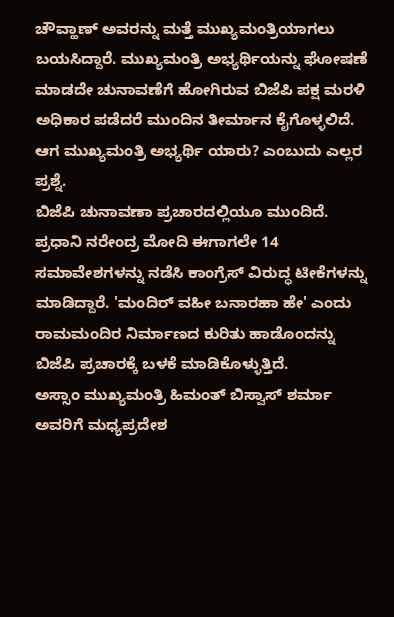ಚೌವ್ಹಾಣ್ ಅವರನ್ನು ಮತ್ತೆ ಮುಖ್ಯಮಂತ್ರಿಯಾಗಲು ಬಯಸಿದ್ದಾರೆ. ಮುಖ್ಯಮಂತ್ರಿ ಅಭ್ಯರ್ಥಿಯನ್ನು ಘೋಷಣೆ ಮಾಡದೇ ಚುನಾವಣೆಗೆ ಹೋಗಿರುವ ಬಿಜೆಪಿ ಪಕ್ಷ ಮರಳಿ ಅಧಿಕಾರ ಪಡೆದರೆ ಮುಂದಿನ ತೀರ್ಮಾನ ಕೈಗೊಳ್ಳಲಿದೆ. ಆಗ ಮುಖ್ಯಮಂತ್ರಿ ಅಭ್ಯರ್ಥಿ ಯಾರು? ಎಂಬುದು ಎಲ್ಲರ ಪ್ರಶ್ನೆ.
ಬಿಜೆಪಿ ಚುನಾವಣಾ ಪ್ರಚಾರದಲ್ಲಿಯೂ ಮುಂದಿದೆ. ಪ್ರಧಾನಿ ನರೇಂದ್ರ ಮೋದಿ ಈಗಾಗಲೇ 14 ಸಮಾವೇಶಗಳನ್ನು ನಡೆಸಿ ಕಾಂಗ್ರೆಸ್ ವಿರುದ್ಧ ಟೀಕೆಗಳನ್ನು ಮಾಡಿದ್ದಾರೆ. 'ಮಂದಿರ್ ವಹೀ ಬನಾರಹಾ ಹೇ' ಎಂದು ರಾಮಮಂದಿರ ನಿರ್ಮಾಣದ ಕುರಿತು ಹಾಡೊಂದನ್ನು ಬಿಜೆಪಿ ಪ್ರಚಾರಕ್ಕೆ ಬಳಕೆ ಮಾಡಿಕೊಳ್ಳುತ್ತಿದೆ.
ಅಸ್ಸಾಂ ಮುಖ್ಯಮಂತ್ರಿ ಹಿಮಂತ್ ಬಿಸ್ವಾಸ್ ಶರ್ಮಾ ಅವರಿಗೆ ಮಧ್ಯಪ್ರದೇಶ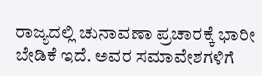ರಾಜ್ಯದಲ್ಲಿ ಚುನಾವಣಾ ಪ್ರಚಾರಕ್ಕೆ ಭಾರೀ ಬೇಡಿಕೆ ಇದೆ. ಅವರ ಸಮಾವೇಶಗಳಿಗೆ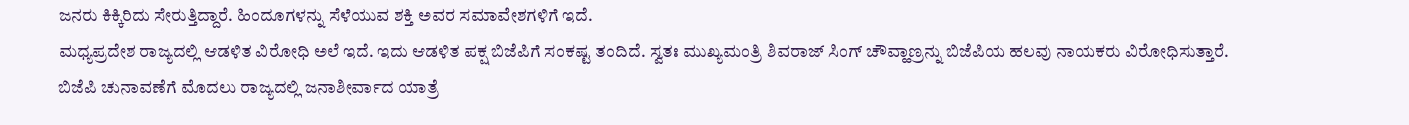ಜನರು ಕಿಕ್ಕಿರಿದು ಸೇರುತ್ತಿದ್ದಾರೆ. ಹಿಂದೂಗಳನ್ನು ಸೆಳೆಯುವ ಶಕ್ತಿ ಅವರ ಸಮಾವೇಶಗಳಿಗೆ ಇದೆ.
ಮಧ್ಯಪ್ರದೇಶ ರಾಜ್ಯದಲ್ಲಿ ಆಡಳಿತ ವಿರೋಧಿ ಅಲೆ ಇದೆ. ಇದು ಆಡಳಿತ ಪಕ್ಷ ಬಿಜೆಪಿಗೆ ಸಂಕಷ್ಟ ತಂದಿದೆ. ಸ್ವತಃ ಮುಖ್ಯಮಂತ್ರಿ ಶಿವರಾಜ್ ಸಿಂಗ್ ಚೌವ್ಹಾಣ್ರನ್ನು ಬಿಜೆಪಿಯ ಹಲವು ನಾಯಕರು ವಿರೋಧಿಸುತ್ತಾರೆ.
ಬಿಜೆಪಿ ಚುನಾವಣೆಗೆ ಮೊದಲು ರಾಜ್ಯದಲ್ಲಿ ಜನಾಶೀರ್ವಾದ ಯಾತ್ರೆ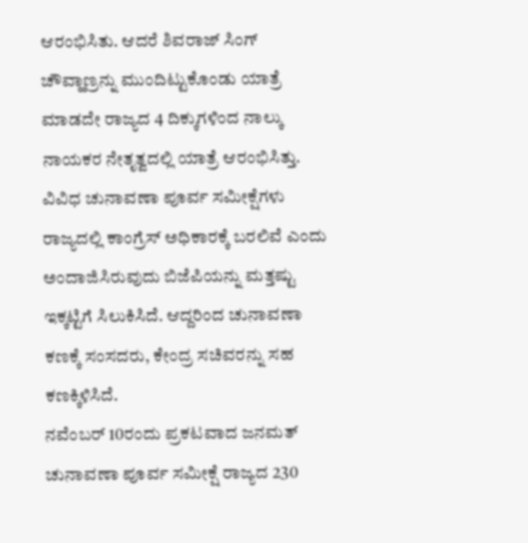ಆರಂಭಿಸಿತು. ಆದರೆ ಶಿವರಾಜ್ ಸಿಂಗ್ ಚೌವ್ಹಾಣ್ರನ್ನು ಮುಂದಿಟ್ಟುಕೊಂಡು ಯಾತ್ರೆ ಮಾಡದೇ ರಾಜ್ಯದ 4 ದಿಕ್ಕುಗಳಿಂದ ನಾಲ್ಕು ನಾಯಕರ ನೇತೃತ್ವದಲ್ಲಿ ಯಾತ್ರೆ ಆರಂಭಿಸಿತ್ತು.
ವಿವಿಧ ಚುನಾವಣಾ ಪೂರ್ವ ಸಮೀಕ್ಷೆಗಳು ರಾಜ್ಯದಲ್ಲಿ ಕಾಂಗ್ರೆಸ್ ಅಧಿಕಾರಕ್ಕೆ ಬರಲಿವೆ ಎಂದು ಅಂದಾಜಿಸಿರುವುದು ಬಿಜೆಪಿಯನ್ನು ಮತ್ತಷ್ಟು ಇಕ್ಕಟ್ಟಿಗೆ ಸಿಲುಕಿಸಿದೆ. ಆದ್ದರಿಂದ ಚುನಾವಣಾ ಕಣಕ್ಕೆ ಸಂಸದರು, ಕೇಂದ್ರ ಸಚಿವರನ್ನು ಸಹ ಕಣಕ್ಕಿಳಿಸಿದೆ.
ನವೆಂಬರ್ 10ರಂದು ಪ್ರಕಟವಾದ ಜನಮತ್ ಚುನಾವಣಾ ಪೂರ್ವ ಸಮೀಕ್ಷೆ ರಾಜ್ಯದ 230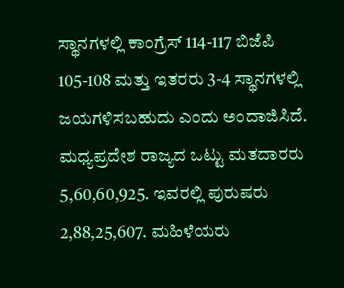ಸ್ಥಾನಗಳಲ್ಲಿ ಕಾಂಗ್ರೆಸ್ 114-117 ಬಿಜೆಪಿ 105-108 ಮತ್ತು ಇತರರು 3-4 ಸ್ಥಾನಗಳಲ್ಲಿ ಜಯಗಳಿಸಬಹುದು ಎಂದು ಅಂದಾಜಿಸಿದೆ.
ಮಧ್ಯಪ್ರದೇಶ ರಾಜ್ಯದ ಒಟ್ಟು ಮತದಾರರು 5,60,60,925. ಇವರಲ್ಲಿ ಪುರುಷರು 2,88,25,607. ಮಹಿಳೆಯರು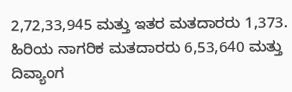2,72,33,945 ಮತ್ತು ಇತರ ಮತದಾರರು 1,373. ಹಿರಿಯ ನಾಗರಿಕ ಮತದಾರರು 6,53,640 ಮತ್ತು ದಿವ್ಯಾಂಗ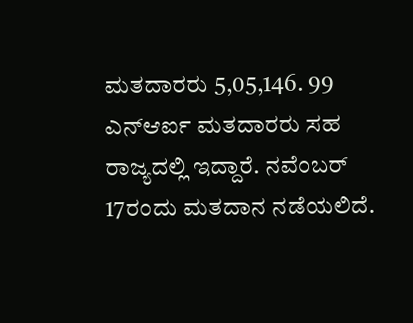ಮತದಾರರು 5,05,146. 99 ಎನ್ಆರ್ಐ ಮತದಾರರು ಸಹ ರಾಜ್ಯದಲ್ಲಿ ಇದ್ದಾರೆ. ನವೆಂಬರ್ 17ರಂದು ಮತದಾನ ನಡೆಯಲಿದೆ.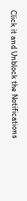Click it and Unblock the Notifications